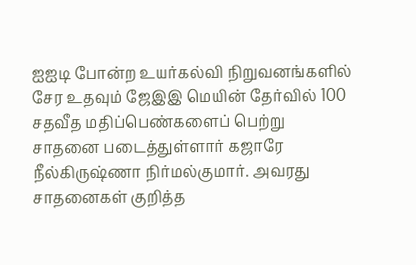ஐஐடி போன்ற உயர்கல்வி நிறுவனங்களில் சேர உதவும் ஜேஇஇ மெயின் தேர்வில் 100 சதவீத மதிப்பெண்களைப் பெற்று சாதனை படைத்துள்ளார் கஜாரே நீல்கிருஷ்ணா நிர்மல்குமார். அவரது சாதனைகள் குறித்த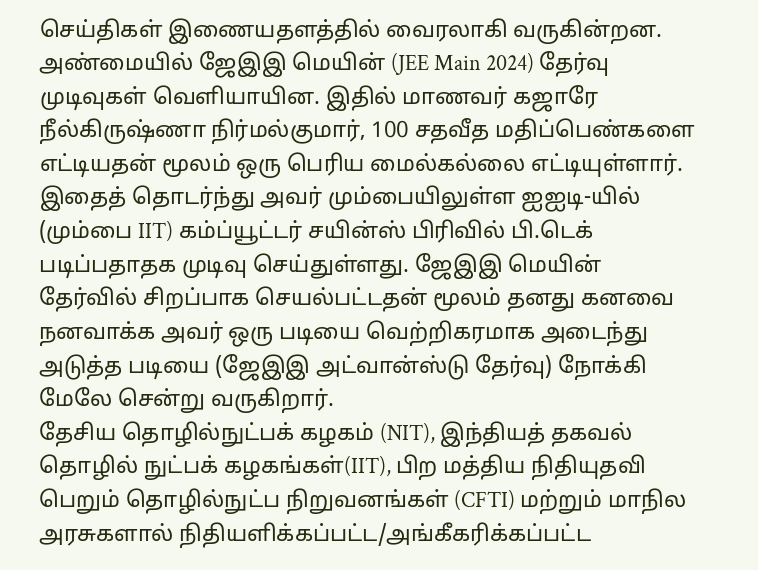செய்திகள் இணையதளத்தில் வைரலாகி வருகின்றன.
அண்மையில் ஜேஇஇ மெயின் (JEE Main 2024) தேர்வு முடிவுகள் வெளியாயின. இதில் மாணவர் கஜாரே நீல்கிருஷ்ணா நிர்மல்குமார், 100 சதவீத மதிப்பெண்களை எட்டியதன் மூலம் ஒரு பெரிய மைல்கல்லை எட்டியுள்ளார். இதைத் தொடர்ந்து அவர் மும்பையிலுள்ள ஐஐடி-யில் (மும்பை IIT) கம்ப்யூட்டர் சயின்ஸ் பிரிவில் பி.டெக் படிப்பதாதக முடிவு செய்துள்ளது. ஜேஇஇ மெயின் தேர்வில் சிறப்பாக செயல்பட்டதன் மூலம் தனது கனவை நனவாக்க அவர் ஒரு படியை வெற்றிகரமாக அடைந்து அடுத்த படியை (ஜேஇஇ அட்வான்ஸ்டு தேர்வு) நோக்கி மேலே சென்று வருகிறார்.
தேசிய தொழில்நுட்பக் கழகம் (NIT), இந்தியத் தகவல் தொழில் நுட்பக் கழகங்கள்(IIT), பிற மத்திய நிதியுதவி பெறும் தொழில்நுட்ப நிறுவனங்கள் (CFTI) மற்றும் மாநில அரசுகளால் நிதியளிக்கப்பட்ட/அங்கீகரிக்கப்பட்ட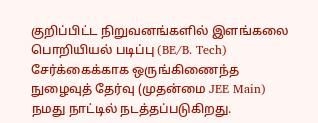குறிப்பிட்ட நிறுவனங்களில் இளங்கலை பொறியியல் படிப்பு (BE/B. Tech) சேர்க்கைக்காக ஒருங்கிணைந்த நுழைவுத் தேர்வு (முதன்மை JEE Main) நமது நாட்டில் நடத்தப்படுகிறது.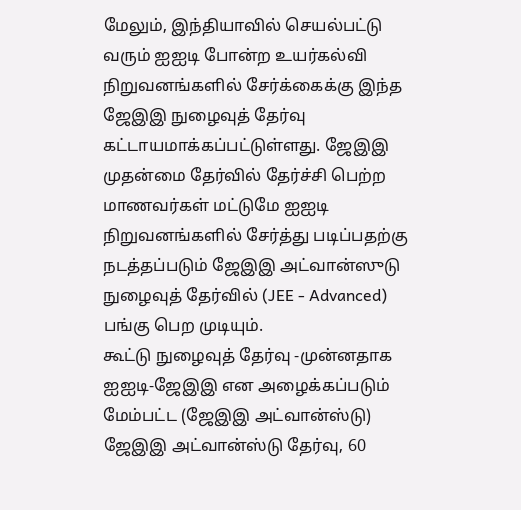மேலும், இந்தியாவில் செயல்பட்டு வரும் ஐஐடி போன்ற உயர்கல்வி நிறுவனங்களில் சேர்க்கைக்கு இந்த ஜேஇஇ நுழைவுத் தேர்வு கட்டாயமாக்கப்பட்டுள்ளது. ஜேஇஇ முதன்மை தேர்வில் தேர்ச்சி பெற்ற மாணவர்கள் மட்டுமே ஐஐடி நிறுவனங்களில் சேர்த்து படிப்பதற்கு நடத்தப்படும் ஜேஇஇ அட்வான்ஸுடு நுழைவுத் தேர்வில் (JEE - Advanced) பங்கு பெற முடியும்.
கூட்டு நுழைவுத் தேர்வு -முன்னதாக ஐஐடி-ஜேஇஇ என அழைக்கப்படும் மேம்பட்ட (ஜேஇஇ அட்வான்ஸ்டு) ஜேஇஇ அட்வான்ஸ்டு தேர்வு, 60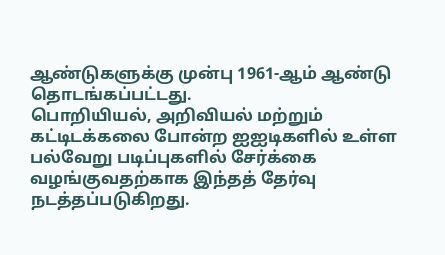ஆண்டுகளுக்கு முன்பு 1961-ஆம் ஆண்டு தொடங்கப்பட்டது.
பொறியியல், அறிவியல் மற்றும் கட்டிடக்கலை போன்ற ஐஐடிகளில் உள்ள பல்வேறு படிப்புகளில் சேர்க்கை வழங்குவதற்காக இந்தத் தேர்வு நடத்தப்படுகிறது.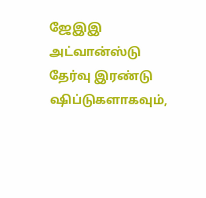ஜேஇஇ அட்வான்ஸ்டு தேர்வு இரண்டு ஷிப்டுகளாகவும்,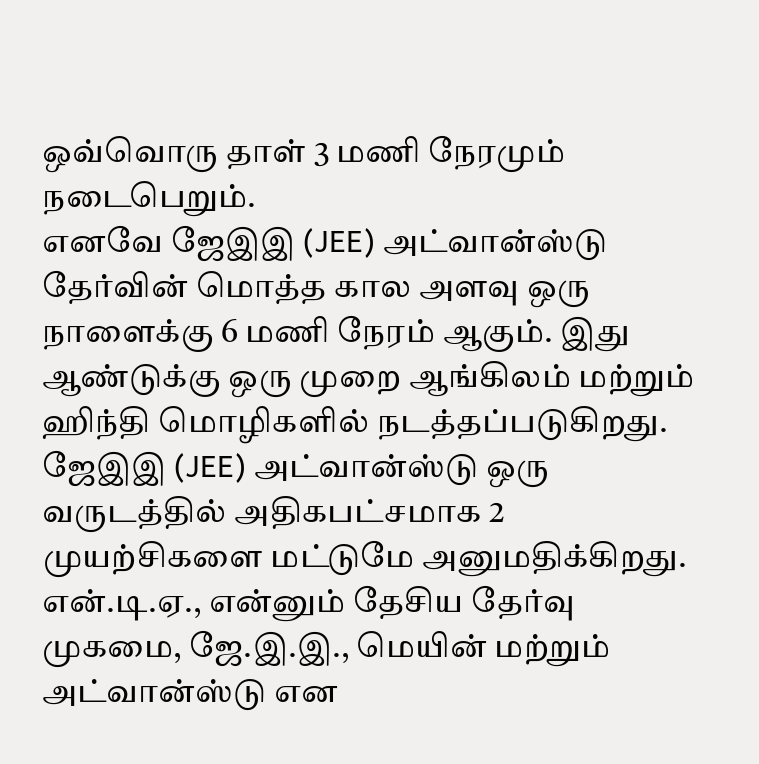ஒவ்வொரு தாள் 3 மணி நேரமும் நடைபெறும்.
எனவே ஜேஇஇ (JEE) அட்வான்ஸ்டு தேர்வின் மொத்த கால அளவு ஒரு நாளைக்கு 6 மணி நேரம் ஆகும். இது ஆண்டுக்கு ஒரு முறை ஆங்கிலம் மற்றும் ஹிந்தி மொழிகளில் நடத்தப்படுகிறது. ஜேஇஇ (JEE) அட்வான்ஸ்டு ஒரு வருடத்தில் அதிகபட்சமாக 2 முயற்சிகளை மட்டுமே அனுமதிக்கிறது.
என்.டி.ஏ., என்னும் தேசிய தேர்வு முகமை, ஜே.இ.இ., மெயின் மற்றும் அட்வான்ஸ்டு என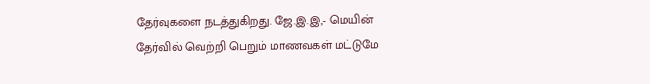தேர்வுகளை நடத்துகிறது. ஜே.இ.இ,- மெயின் தேர்வில் வெற்றி பெறும் மாணவகள் மட்டுமே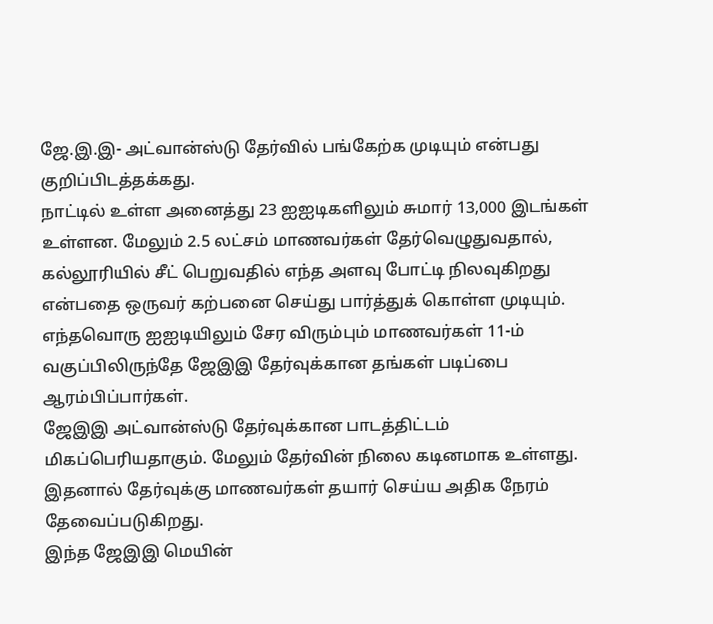ஜே.இ.இ- அட்வான்ஸ்டு தேர்வில் பங்கேற்க முடியும் என்பது குறிப்பிடத்தக்கது.
நாட்டில் உள்ள அனைத்து 23 ஐஐடிகளிலும் சுமார் 13,000 இடங்கள் உள்ளன. மேலும் 2.5 லட்சம் மாணவர்கள் தேர்வெழுதுவதால், கல்லூரியில் சீட் பெறுவதில் எந்த அளவு போட்டி நிலவுகிறது என்பதை ஒருவர் கற்பனை செய்து பார்த்துக் கொள்ள முடியும். எந்தவொரு ஐஐடியிலும் சேர விரும்பும் மாணவர்கள் 11-ம் வகுப்பிலிருந்தே ஜேஇஇ தேர்வுக்கான தங்கள் படிப்பை ஆரம்பிப்பார்கள்.
ஜேஇஇ அட்வான்ஸ்டு தேர்வுக்கான பாடத்திட்டம் மிகப்பெரியதாகும். மேலும் தேர்வின் நிலை கடினமாக உள்ளது. இதனால் தேர்வுக்கு மாணவர்கள் தயார் செய்ய அதிக நேரம் தேவைப்படுகிறது.
இந்த ஜேஇஇ மெயின்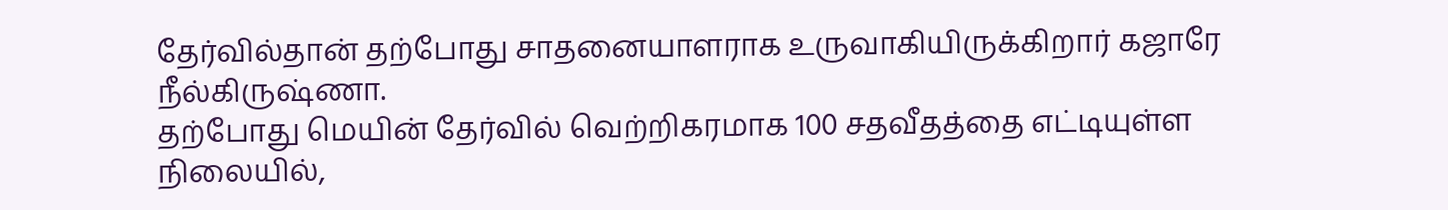தேர்வில்தான் தற்போது சாதனையாளராக உருவாகியிருக்கிறார் கஜாரே நீல்கிருஷ்ணா.
தற்போது மெயின் தேர்வில் வெற்றிகரமாக 100 சதவீதத்தை எட்டியுள்ள நிலையில்,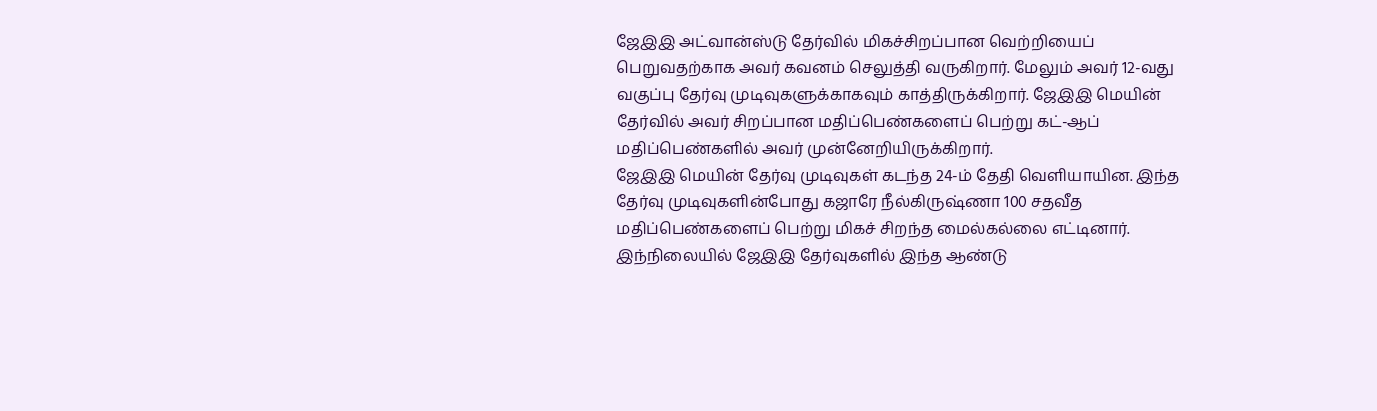ஜேஇஇ அட்வான்ஸ்டு தேர்வில் மிகச்சிறப்பான வெற்றியைப் பெறுவதற்காக அவர் கவனம் செலுத்தி வருகிறார். மேலும் அவர் 12-வது வகுப்பு தேர்வு முடிவுகளுக்காகவும் காத்திருக்கிறார். ஜேஇஇ மெயின் தேர்வில் அவர் சிறப்பான மதிப்பெண்களைப் பெற்று கட்-ஆப் மதிப்பெண்களில் அவர் முன்னேறியிருக்கிறார்.
ஜேஇஇ மெயின் தேர்வு முடிவுகள் கடந்த 24-ம் தேதி வெளியாயின. இந்த தேர்வு முடிவுகளின்போது கஜாரே நீல்கிருஷ்ணா 100 சதவீத மதிப்பெண்களைப் பெற்று மிகச் சிறந்த மைல்கல்லை எட்டினார். இந்நிலையில் ஜேஇஇ தேர்வுகளில் இந்த ஆண்டு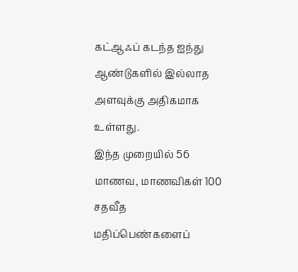கட்ஆஃப் கடந்த ஐந்து ஆண்டுகளில் இல்லாத அளவுக்கு அதிகமாக உள்ளது.
இந்த முறையில் 56 மாணவ, மாணவிகள் 100 சதவீத மதிப்பெண்களைப்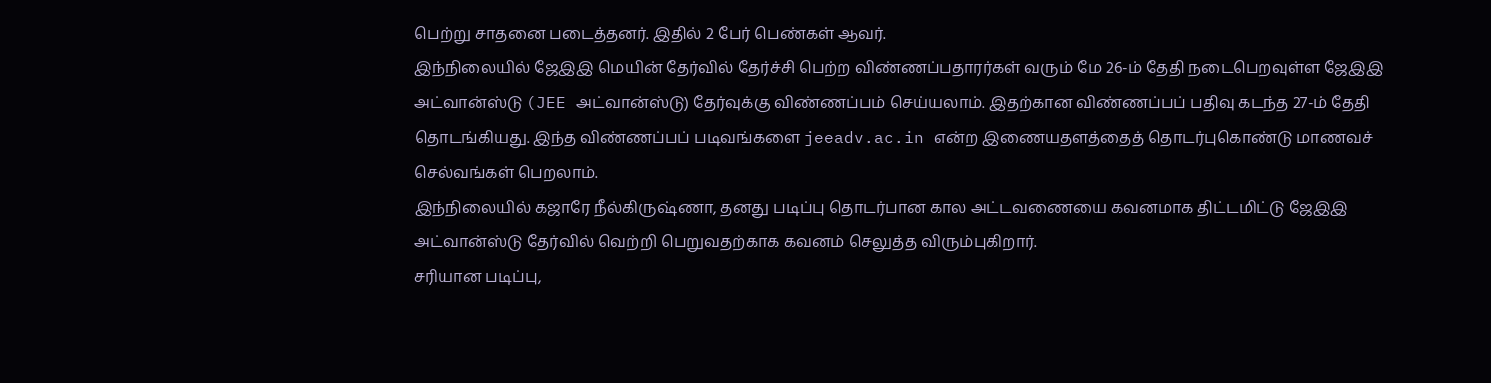பெற்று சாதனை படைத்தனர். இதில் 2 பேர் பெண்கள் ஆவர்.
இந்நிலையில் ஜேஇஇ மெயின் தேர்வில் தேர்ச்சி பெற்ற விண்ணப்பதாரர்கள் வரும் மே 26-ம் தேதி நடைபெறவுள்ள ஜேஇஇ அட்வான்ஸ்டு (JEE அட்வான்ஸ்டு) தேர்வுக்கு விண்ணப்பம் செய்யலாம். இதற்கான விண்ணப்பப் பதிவு கடந்த 27-ம் தேதி தொடங்கியது. இந்த விண்ணப்பப் படிவங்களை jeeadv.ac.in என்ற இணையதளத்தைத் தொடர்புகொண்டு மாணவச் செல்வங்கள் பெறலாம்.
இந்நிலையில் கஜாரே நீல்கிருஷ்ணா, தனது படிப்பு தொடர்பான கால அட்டவணையை கவனமாக திட்டமிட்டு ஜேஇஇ அட்வான்ஸ்டு தேர்வில் வெற்றி பெறுவதற்காக கவனம் செலுத்த விரும்புகிறார்.
சரியான படிப்பு,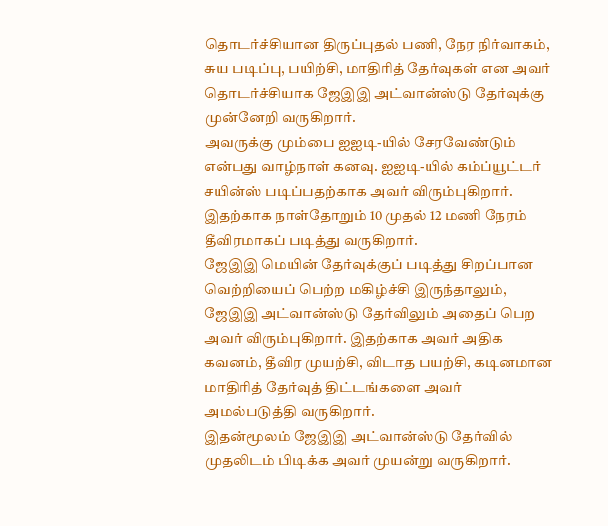தொடர்ச்சியான திருப்புதல் பணி, நேர நிர்வாகம், சுய படிப்பு, பயிற்சி, மாதிரித் தேர்வுகள் என அவர் தொடர்ச்சியாக ஜேஇஇ அட்வான்ஸ்டு தேர்வுக்கு முன்னேறி வருகிறார்.
அவருக்கு மும்பை ஐஐடி-யில் சேரவேண்டும் என்பது வாழ்நாள் கனவு. ஐஐடி-யில் கம்ப்யூட்டர் சயின்ஸ் படிப்பதற்காக அவர் விரும்புகிறார். இதற்காக நாள்தோறும் 10 முதல் 12 மணி நேரம் தீவிரமாகப் படித்து வருகிறார்.
ஜேஇஇ மெயின் தேர்வுக்குப் படித்து சிறப்பான வெற்றியைப் பெற்ற மகிழ்ச்சி இருந்தாலும், ஜேஇஇ அட்வான்ஸ்டு தேர்விலும் அதைப் பெற அவர் விரும்புகிறார். இதற்காக அவர் அதிக கவனம், தீவிர முயற்சி, விடாத பயற்சி, கடினமான மாதிரித் தேர்வுத் திட்டங்களை அவர் அமல்படுத்தி வருகிறார்.
இதன்மூலம் ஜேஇஇ அட்வான்ஸ்டு தேர்வில் முதலிடம் பிடிக்க அவர் முயன்று வருகிறார்.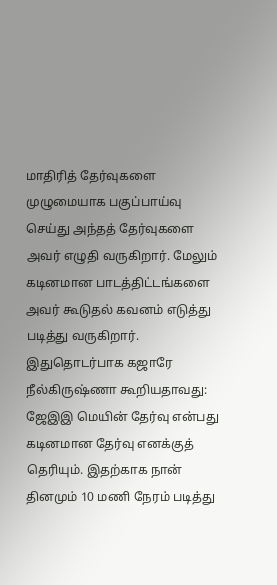மாதிரித் தேர்வுகளை முழுமையாக பகுப்பாய்வு செய்து அந்தத் தேர்வுகளை அவர் எழுதி வருகிறார். மேலும் கடினமான பாடத்திட்டங்களை அவர் கூடுதல் கவனம் எடுத்து படித்து வருகிறார்.
இதுதொடர்பாக கஜாரே நீல்கிருஷ்ணா கூறியதாவது:
ஜேஇஇ மெயின் தேர்வு என்பது கடினமான தேர்வு எனக்குத் தெரியும். இதற்காக நான் தினமும் 10 மணி நேரம் படித்து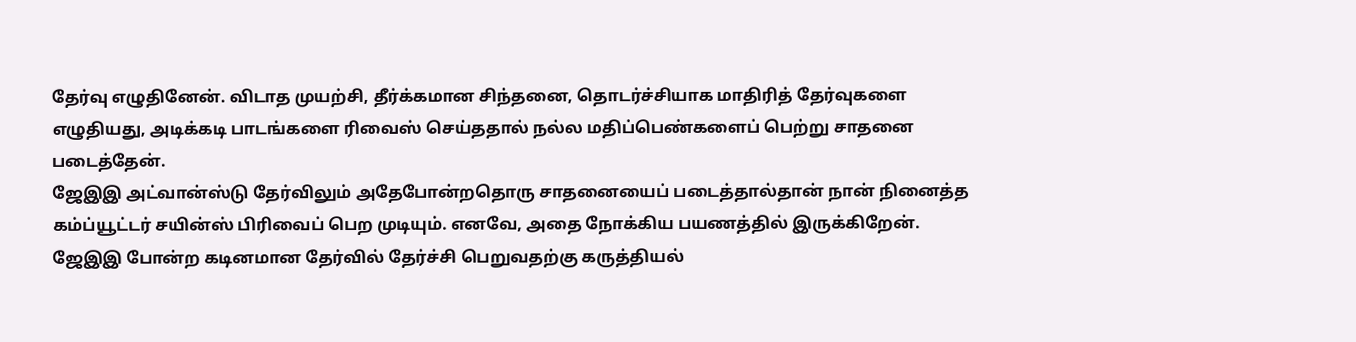தேர்வு எழுதினேன். விடாத முயற்சி, தீர்க்கமான சிந்தனை, தொடர்ச்சியாக மாதிரித் தேர்வுகளை எழுதியது, அடிக்கடி பாடங்களை ரிவைஸ் செய்ததால் நல்ல மதிப்பெண்களைப் பெற்று சாதனை படைத்தேன்.
ஜேஇஇ அட்வான்ஸ்டு தேர்விலும் அதேபோன்றதொரு சாதனையைப் படைத்தால்தான் நான் நினைத்த கம்ப்யூட்டர் சயின்ஸ் பிரிவைப் பெற முடியும். எனவே, அதை நோக்கிய பயணத்தில் இருக்கிறேன்.
ஜேஇஇ போன்ற கடினமான தேர்வில் தேர்ச்சி பெறுவதற்கு கருத்தியல்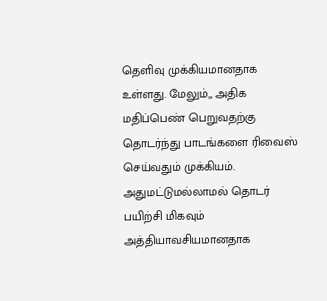தெளிவு முக்கியமானதாக உள்ளது. மேலும்,, அதிக மதிப்பெண் பெறுவதற்கு தொடர்ந்து பாடங்களை ரிவைஸ் செய்வதும் முக்கியம். அதுமட்டுமல்லாமல் தொடர் பயிற்சி மிகவும் அத்தியாவசியமானதாக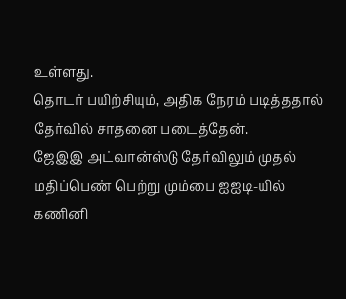உள்ளது.
தொடர் பயிற்சியும், அதிக நேரம் படித்ததால் தேர்வில் சாதனை படைத்தேன்.
ஜேஇஇ அட்வான்ஸ்டு தேர்விலும் முதல் மதிப்பெண் பெற்று மும்பை ஐஐடி-யில்
கணினி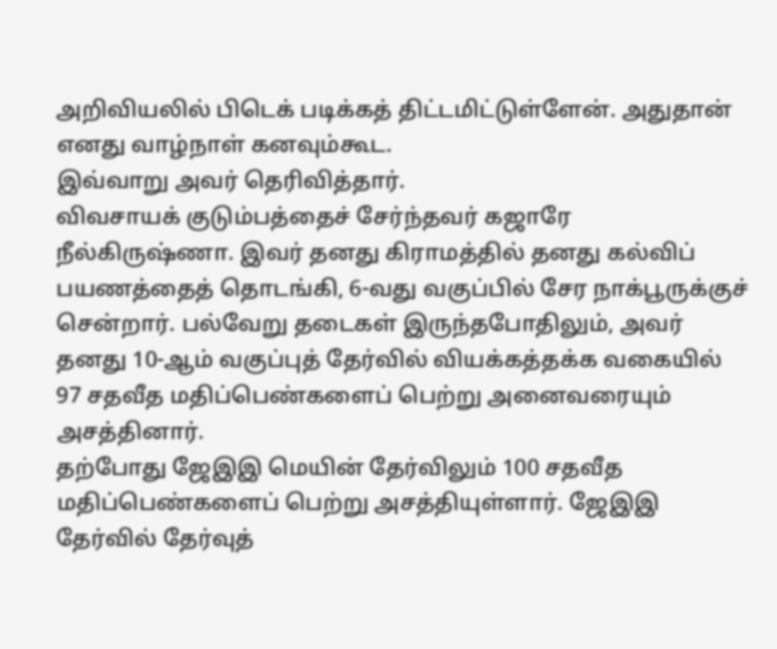அறிவியலில் பிடெக் படிக்கத் திட்டமிட்டுள்ளேன். அதுதான் எனது வாழ்நாள் கனவும்கூட.
இவ்வாறு அவர் தெரிவித்தார்.
விவசாயக் குடும்பத்தைச் சேர்ந்தவர் கஜாரே நீல்கிருஷ்ணா. இவர் தனது கிராமத்தில் தனது கல்விப் பயணத்தைத் தொடங்கி, 6-வது வகுப்பில் சேர நாக்பூருக்குச் சென்றார். பல்வேறு தடைகள் இருந்தபோதிலும், அவர் தனது 10-ஆம் வகுப்புத் தேர்வில் வியக்கத்தக்க வகையில் 97 சதவீத மதிப்பெண்களைப் பெற்று அனைவரையும் அசத்தினார்.
தற்போது ஜேஇஇ மெயின் தேர்விலும் 100 சதவீத மதிப்பெண்களைப் பெற்று அசத்தியுள்ளார். ஜேஇஇ தேர்வில் தேர்வுத்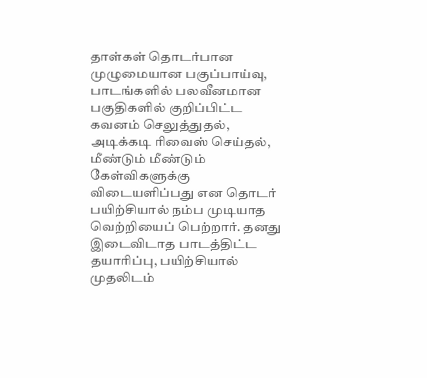தாள்கள் தொடர்பான முழுமையான பகுப்பாய்வு, பாடங்களில் பலவீனமான பகுதிகளில் குறிப்பிட்ட கவனம் செலுத்துதல், அடிக்கடி ரிவைஸ் செய்தல், மீண்டும் மீண்டும் கேள்விகளுக்கு விடையளிப்பது என தொடர் பயிற்சியால் நம்ப முடியாத வெற்றியைப் பெற்றார். தனது இடைவிடாத பாடத்திட்ட தயாரிப்பு, பயிற்சியால் முதலிடம்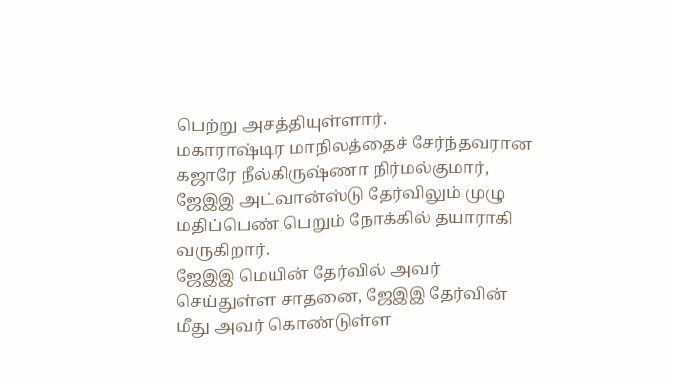பெற்று அசத்தியுள்ளார்.
மகாராஷ்டிர மாநிலத்தைச் சேர்ந்தவரான கஜாரே நீல்கிருஷ்ணா நிர்மல்குமார், ஜேஇஇ அட்வான்ஸ்டு தேர்விலும் முழு மதிப்பெண் பெறும் நோக்கில் தயாராகி வருகிறார்.
ஜேஇஇ மெயின் தேர்வில் அவர் செய்துள்ள சாதனை, ஜேஇஇ தேர்வின் மீது அவர் கொண்டுள்ள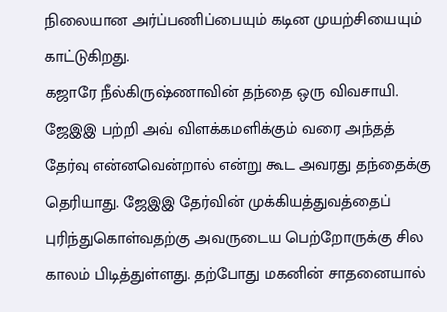நிலையான அர்ப்பணிப்பையும் கடின முயற்சியையும் காட்டுகிறது.
கஜாரே நீல்கிருஷ்ணாவின் தந்தை ஒரு விவசாயி. ஜேஇஇ பற்றி அவ் விளக்கமளிக்கும் வரை அந்தத் தேர்வு என்னவென்றால் என்று கூட அவரது தந்தைக்கு தெரியாது. ஜேஇஇ தேர்வின் முக்கியத்துவத்தைப் புரிந்துகொள்வதற்கு அவருடைய பெற்றோருக்கு சில காலம் பிடித்துள்ளது. தற்போது மகனின் சாதனையால்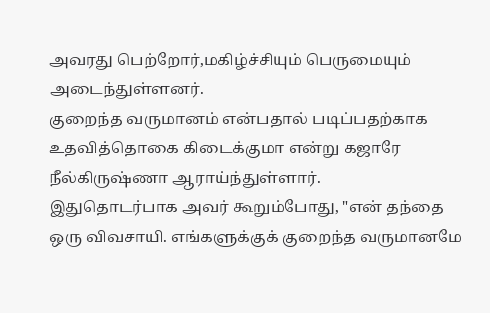அவரது பெற்றோர்,மகிழ்ச்சியும் பெருமையும் அடைந்துள்ளனர்.
குறைந்த வருமானம் என்பதால் படிப்பதற்காக உதவித்தொகை கிடைக்குமா என்று கஜாரே நீல்கிருஷ்ணா ஆராய்ந்துள்ளார்.
இதுதொடர்பாக அவர் கூறும்போது, "என் தந்தை ஒரு விவசாயி. எங்களுக்குக் குறைந்த வருமானமே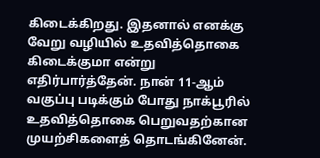கிடைக்கிறது. இதனால் எனக்கு வேறு வழியில் உதவித்தொகை கிடைக்குமா என்று எதிர்பார்த்தேன். நான் 11-ஆம் வகுப்பு படிக்கும் போது நாக்பூரில் உதவித்தொகை பெறுவதற்கான முயற்சிகளைத் தொடங்கினேன்.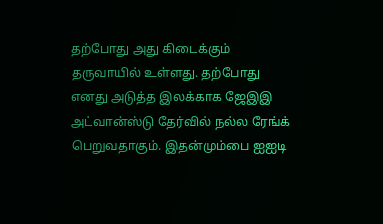தற்போது அது கிடைக்கும் தருவாயில் உள்ளது. தற்போது எனது அடுத்த இலக்காக ஜேஇஇ அட்வான்ஸ்டு தேர்வில் நல்ல ரேங்க் பெறுவதாகும். இதன்மும்பை ஐஐடி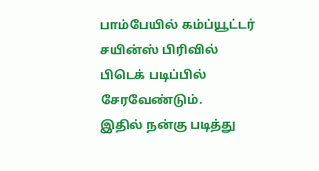பாம்பேயில் கம்ப்யூட்டர் சயின்ஸ் பிரிவில் பிடெக் படிப்பில் சேரவேண்டும்.
இதில் நன்கு படித்து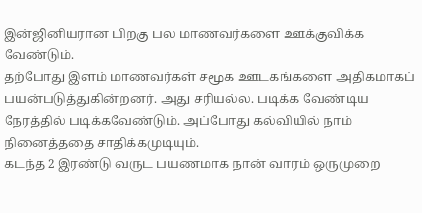இன்ஜினியரான பிறகு பல மாணவர்களை ஊக்குவிக்க வேண்டும்.
தற்போது இளம் மாணவர்கள் சமூக ஊடகங்களை அதிகமாகப் பயன்படுத்துகின்றனர். அது சரியல்ல. படிக்க வேண்டிய நேரத்தில் படிக்கவேண்டும். அப்போது கல்வியில் நாம் நினைத்ததை சாதிக்கமுடியும்.
கடந்த 2 இரண்டு வருட பயணமாக நான் வாரம் ஒருமுறை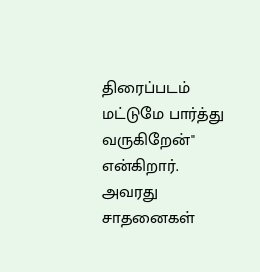திரைப்படம் மட்டுமே பார்த்து வருகிறேன்" என்கிறார்.
அவரது சாதனைகள்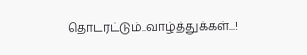தொடரட்டும்..வாழ்த்துக்கள்...!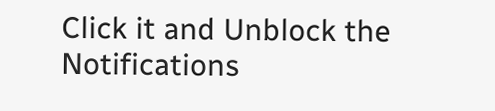Click it and Unblock the Notifications